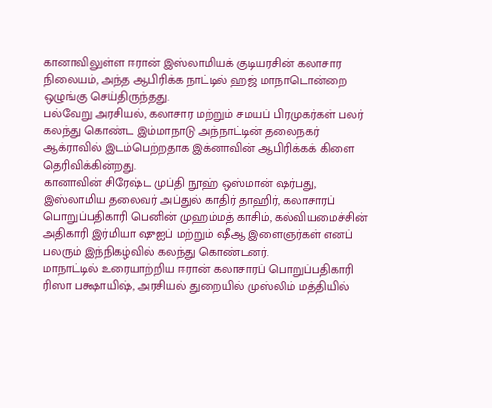கானாவிலுள்ள ஈரான் இஸ்லாமியக் குடியரசின் கலாசார நிலையம், அந்த ஆபிரிக்க நாட்டில் ஹஜ் மாநாடொன்றை ஒழுங்கு செய்திருந்தது.
பல்வேறு அரசியல், கலாசார மற்றும் சமயப் பிரமுகர்கள் பலர் கலந்து கொண்ட இம்மாநாடு அந்நாட்டின் தலைநகர் ஆக்ராவில் இடம்பெற்றதாக இக்னாவின் ஆபிரிக்கக் கிளை தெரிவிக்கின்றது.
கானாவின் சிரேஷ்ட முப்தி நூஹ் ஒஸ்மான் ஷர்பது, இஸ்லாமிய தலைவர் அப்துல் காதிர் தாஹிர், கலாசாரப் பொறுப்பதிகாரி பெனின் முஹம்மத் காசிம், கல்வியமைச்சின் அதிகாரி இர்மியா ஷுஐப் மற்றும் ஷீஆ இளைஞர்கள் எனப் பலரும் இந்நிகழ்வில் கலந்து கொண்டனர்.
மாநாட்டில் உரையாற்றிய ஈரான் கலாசாரப் பொறுப்பதிகாரி ரிஸா பக்ஷாயிஷ், அரசியல் துறையில் முஸ்லிம் மத்தியில்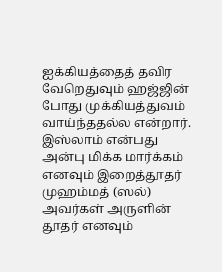ஐக்கியத்தைத் தவிர வேறெதுவும் ஹஜ்ஜின் போது முக்கியத்துவம் வாய்ந்ததல்ல என்றார்.
இஸ்லாம் என்பது அன்பு மிக்க மார்க்கம் எனவும் இறைத்தூதர் முஹம்மத் (ஸல்) அவர்கள் அருளின் தூதர் எனவும்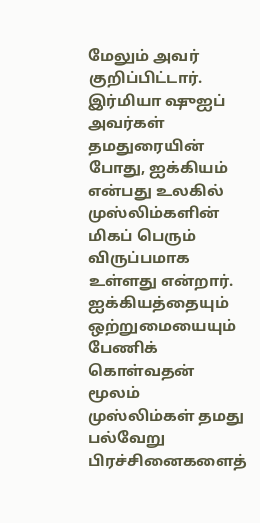மேலும் அவர் குறிப்பிட்டார்.
இர்மியா ஷுஐப் அவர்கள் தமதுரையின் போது, ஐக்கியம் என்பது உலகில் முஸ்லிம்களின் மிகப் பெரும் விருப்பமாக உள்ளது என்றார்.
ஐக்கியத்தையும் ஒற்றுமையையும் பேணிக் கொள்வதன் மூலம் முஸ்லிம்கள் தமது பல்வேறு பிரச்சினைகளைத்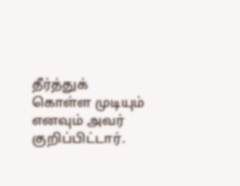தீர்த்துக் கொள்ள முடியும் எனவும் அவர் குறிப்பிட்டார்.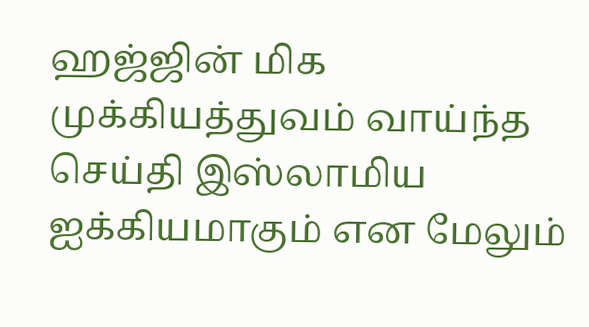ஹஜ்ஜின் மிக முக்கியத்துவம் வாய்ந்த செய்தி இஸ்லாமிய ஐக்கியமாகும் என மேலும்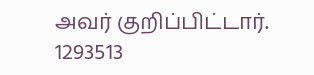அவர் குறிப்பிட்டார்.
1293513